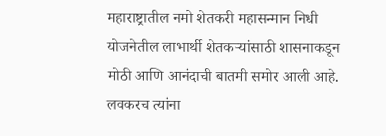महाराष्ट्रातील नमो शेतकरी महासन्मान निधी योजनेतील लाभार्थी शेतकऱ्यांसाठी शासनाकडून मोठी आणि आनंदाची बातमी समोर आली आहे. लवकरच त्यांना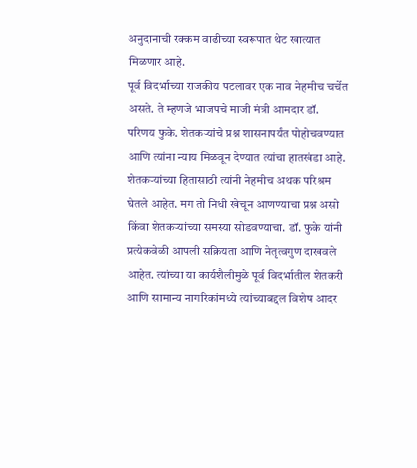अनुदानाची रक्कम वाढीच्या स्वरूपात थेट खात्यात मिळणार आहे.
पूर्व विदर्भाच्या राजकीय पटलावर एक नाव नेहमीच चर्चेत असते. ते म्हणजे भाजपचे माजी मंत्री आमदार डॉ. परिणय फुके. शेतकऱ्यांचे प्रश्न शासनापर्यंत पोहोचवण्यात आणि त्यांना न्याय मिळवून देण्यात त्यांचा हातखंडा आहे. शेतकऱ्यांच्या हितासाठी त्यांनी नेहमीच अथक परिश्रम घेतले आहेत. मग तो निधी खेचून आणण्याचा प्रश्न असो किंवा शेतकऱ्यांच्या समस्या सोडवण्याचा. डॉ. फुके यांनी प्रत्येकवेळी आपली सक्रियता आणि नेतृत्वगुण दाखवले आहेत. त्यांच्या या कार्यशैलीमुळे पूर्व विदर्भातील शेतकरी आणि सामान्य नागरिकांमध्ये त्यांच्याबद्दल विशेष आदर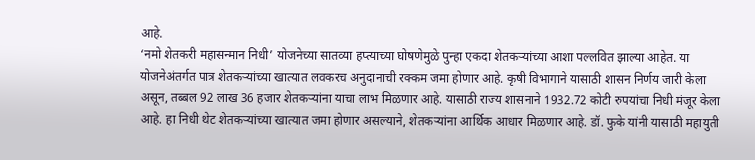आहे.
‘नमो शेतकरी महासन्मान निधी’ योजनेच्या सातव्या हप्त्याच्या घोषणेमुळे पुन्हा एकदा शेतकऱ्यांच्या आशा पल्लवित झाल्या आहेत. या योजनेअंतर्गत पात्र शेतकऱ्यांच्या खात्यात लवकरच अनुदानाची रक्कम जमा होणार आहे. कृषी विभागाने यासाठी शासन निर्णय जारी केला असून, तब्बल 92 लाख 36 हजार शेतकऱ्यांना याचा लाभ मिळणार आहे. यासाठी राज्य शासनाने 1932.72 कोटी रुपयांचा निधी मंजूर केला आहे. हा निधी थेट शेतकऱ्यांच्या खात्यात जमा होणार असल्याने, शेतकऱ्यांना आर्थिक आधार मिळणार आहे. डॉ. फुके यांनी यासाठी महायुती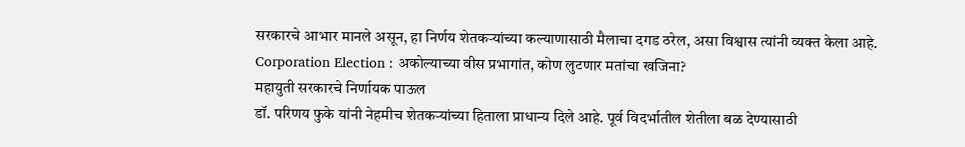सरकारचे आभार मानले असून, हा निर्णय शेतकऱ्यांच्या कल्याणासाठी मैलाचा दगड ठरेल, असा विश्वास त्यांनी व्यक्त केला आहे.
Corporation Election : अकोल्याच्या वीस प्रभागांत, कोण लुटणार मतांचा खजिना?
महायुती सरकारचे निर्णायक पाऊल
डॉ. परिणय फुके यांनी नेहमीच शेतकऱ्यांच्या हिताला प्राधान्य दिले आहे. पूर्व विदर्भातील शेतीला बळ देण्यासाठी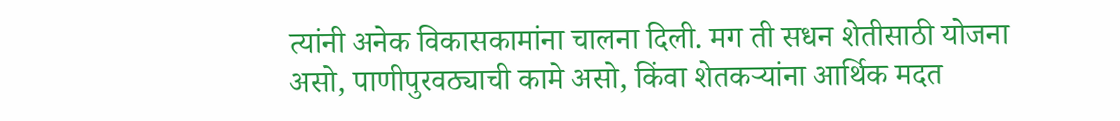त्यांनी अनेक विकासकामांना चालना दिली. मग ती सधन शेतीसाठी योजना असो, पाणीपुरवठ्याची कामे असो, किंवा शेतकऱ्यांना आर्थिक मदत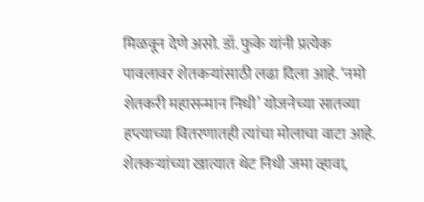मिळवून देणे असो. डॉ. फुके यांनी प्रत्येक पावलावर शेतकऱ्यांसाठी लढा दिला आहे. ‘नमो शेतकरी महासन्मान निधी’ योजनेच्या सातव्या हप्त्याच्या वितरणातही त्यांचा मोलाचा वाटा आहे. शेतकऱ्यांच्या खात्यात थेट निधी जमा व्हावा,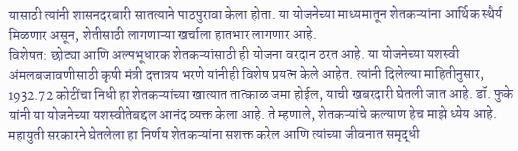यासाठी त्यांनी शासनदरबारी सातत्याने पाठपुरावा केला होता. या योजनेच्या माध्यमातून शेतकऱ्यांना आर्थिक स्थैर्य मिळणार असून, शेतीसाठी लागणाऱ्या खर्चाला हातभार लागणार आहे.
विशेषत: छोट्या आणि अल्पभूधारक शेतकऱ्यांसाठी ही योजना वरदान ठरत आहे. या योजनेच्या यशस्वी अंमलबजावणीसाठी कृषी मंत्री दत्तात्रय भरणे यांनीही विशेष प्रयत्न केले आहेत. त्यांनी दिलेल्या माहितीनुसार, 1932.72 कोटींचा निधी हा शेतकऱ्यांच्या खात्यात तात्काळ जमा होईल, याची खबरदारी घेतली जात आहे. डॉ. फुके यांनी या योजनेच्या यशस्वीतेबद्दल आनंद व्यक्त केला आहे. ते म्हणाले, शेतकऱ्यांचे कल्याण हेच माझे ध्येय आहे. महायुती सरकारने घेतलेला हा निर्णय शेतकऱ्यांना सशक्त करेल आणि त्यांच्या जीवनात समृद्धी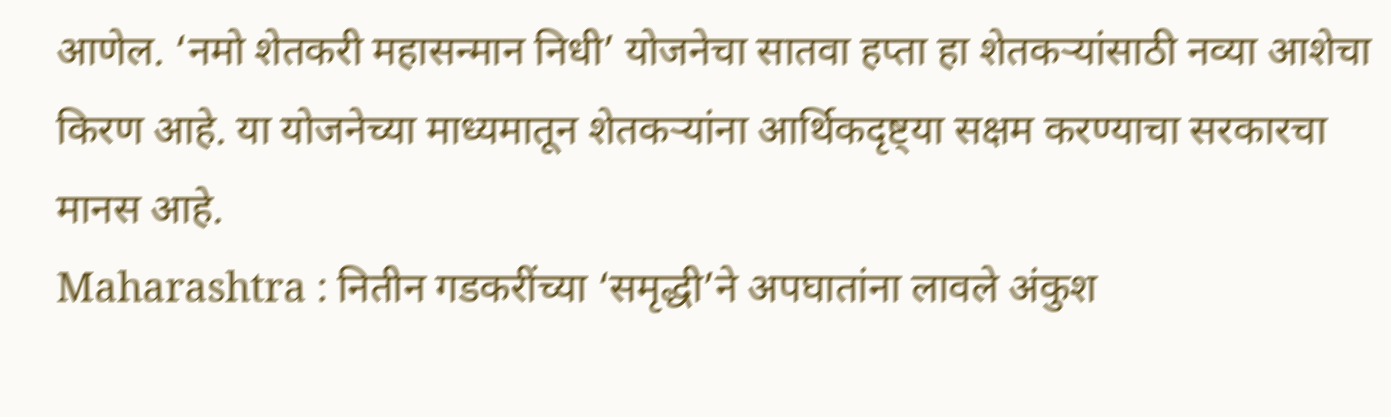आणेल. ‘नमो शेतकरी महासन्मान निधी’ योजनेचा सातवा हप्ता हा शेतकऱ्यांसाठी नव्या आशेचा किरण आहे. या योजनेच्या माध्यमातून शेतकऱ्यांना आर्थिकदृष्ट्या सक्षम करण्याचा सरकारचा मानस आहे.
Maharashtra : नितीन गडकरींच्या ‘समृद्धी’ने अपघातांना लावले अंकुश